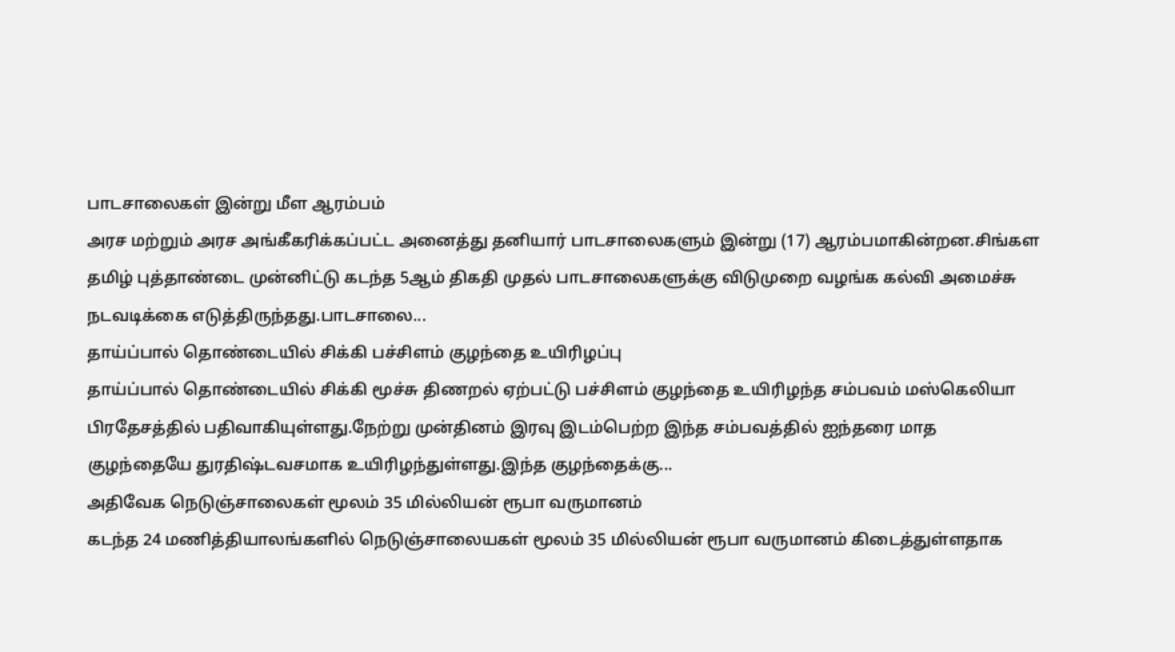பாடசாலைகள் இன்று மீள ஆரம்பம்
அரச மற்றும் அரச அங்கீகரிக்கப்பட்ட அனைத்து தனியார் பாடசாலைகளும் இன்று (17) ஆரம்பமாகின்றன.சிங்கள தமிழ் புத்தாண்டை முன்னிட்டு கடந்த 5ஆம் திகதி முதல் பாடசாலைகளுக்கு விடுமுறை வழங்க கல்வி அமைச்சு நடவடிக்கை எடுத்திருந்தது.பாடசாலை...
தாய்ப்பால் தொண்டையில் சிக்கி பச்சிளம் குழந்தை உயிரிழப்பு
தாய்ப்பால் தொண்டையில் சிக்கி மூச்சு திணறல் ஏற்பட்டு பச்சிளம் குழந்தை உயிரிழந்த சம்பவம் மஸ்கெலியா பிரதேசத்தில் பதிவாகியுள்ளது.நேற்று முன்தினம் இரவு இடம்பெற்ற இந்த சம்பவத்தில் ஐந்தரை மாத குழந்தையே துரதிஷ்டவசமாக உயிரிழந்துள்ளது.இந்த குழந்தைக்கு...
அதிவேக நெடுஞ்சாலைகள் மூலம் 35 மில்லியன் ரூபா வருமானம்
கடந்த 24 மணித்தியாலங்களில் நெடுஞ்சாலையகள் மூலம் 35 மில்லியன் ரூபா வருமானம் கிடைத்துள்ளதாக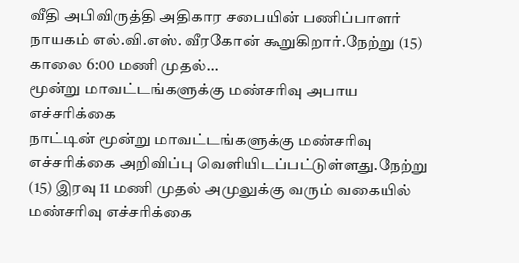வீதி அபிவிருத்தி அதிகார சபையின் பணிப்பாளர் நாயகம் எல்.வி.எஸ். வீரகோன் கூறுகிறார்.நேற்று (15) காலை 6:00 மணி முதல்...
மூன்று மாவட்டங்களுக்கு மண்சரிவு அபாய எச்சரிக்கை
நாட்டின் மூன்று மாவட்டங்களுக்கு மண்சரிவு எச்சரிக்கை அறிவிப்பு வெளியிடப்பட்டுள்ளது.நேற்று (15) இரவு 11 மணி முதல் அமுலுக்கு வரும் வகையில் மண்சரிவு எச்சரிக்கை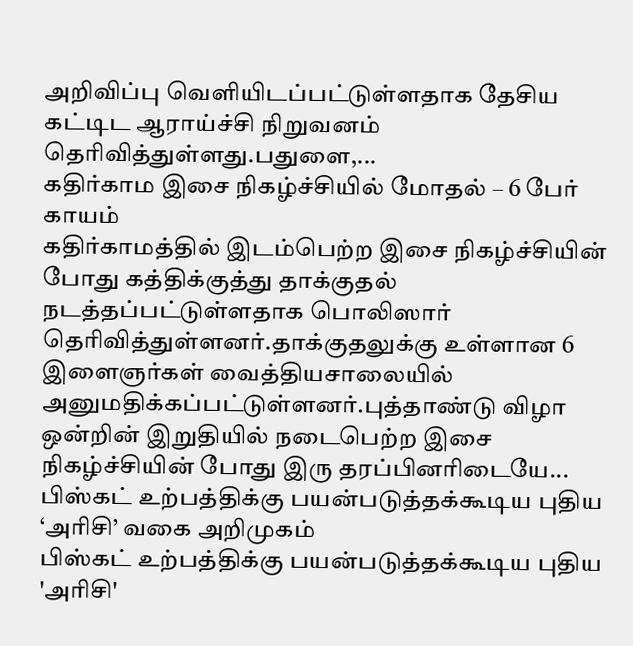அறிவிப்பு வெளியிடப்பட்டுள்ளதாக தேசிய கட்டிட ஆராய்ச்சி நிறுவனம் தெரிவித்துள்ளது.பதுளை,...
கதிர்காம இசை நிகழ்ச்சியில் மோதல் – 6 பேர் காயம்
கதிர்காமத்தில் இடம்பெற்ற இசை நிகழ்ச்சியின் போது கத்திக்குத்து தாக்குதல் நடத்தப்பட்டுள்ளதாக பொலிஸார் தெரிவித்துள்ளனர்.தாக்குதலுக்கு உள்ளான 6 இளைஞர்கள் வைத்தியசாலையில் அனுமதிக்கப்பட்டுள்ளனர்.புத்தாண்டு விழா ஒன்றின் இறுதியில் நடைபெற்ற இசை நிகழ்ச்சியின் போது இரு தரப்பினரிடையே...
பிஸ்கட் உற்பத்திக்கு பயன்படுத்தக்கூடிய புதிய ‘அரிசி’ வகை அறிமுகம்
பிஸ்கட் உற்பத்திக்கு பயன்படுத்தக்கூடிய புதிய 'அரிசி'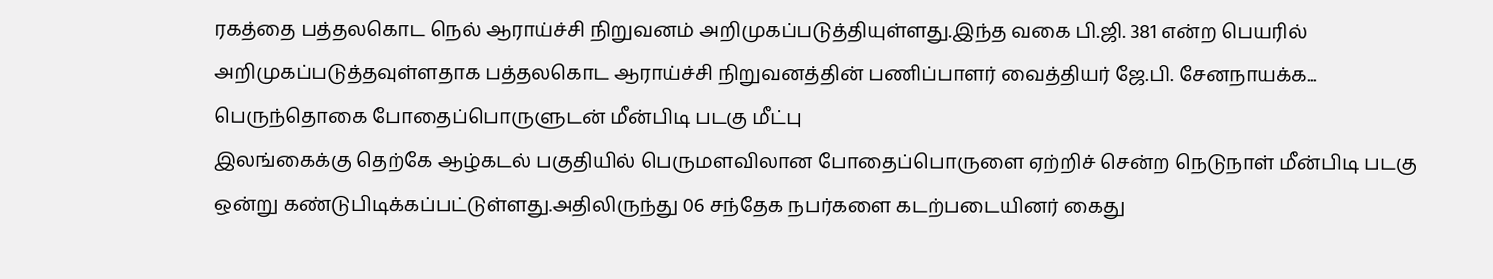ரகத்தை பத்தலகொட நெல் ஆராய்ச்சி நிறுவனம் அறிமுகப்படுத்தியுள்ளது.இந்த வகை பி.ஜி. 381 என்ற பெயரில் அறிமுகப்படுத்தவுள்ளதாக பத்தலகொட ஆராய்ச்சி நிறுவனத்தின் பணிப்பாளர் வைத்தியர் ஜே.பி. சேனநாயக்க...
பெருந்தொகை போதைப்பொருளுடன் மீன்பிடி படகு மீட்பு
இலங்கைக்கு தெற்கே ஆழ்கடல் பகுதியில் பெருமளவிலான போதைப்பொருளை ஏற்றிச் சென்ற நெடுநாள் மீன்பிடி படகு ஒன்று கண்டுபிடிக்கப்பட்டுள்ளது.அதிலிருந்து 06 சந்தேக நபர்களை கடற்படையினர் கைது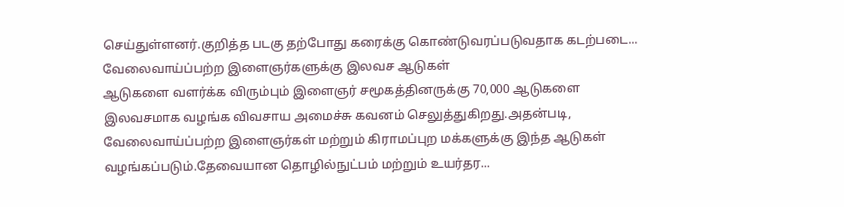செய்துள்ளனர்.குறித்த படகு தற்போது கரைக்கு கொண்டுவரப்படுவதாக கடற்படை...
வேலைவாய்ப்பற்ற இளைஞர்களுக்கு இலவச ஆடுகள்
ஆடுகளை வளர்க்க விரும்பும் இளைஞர் சமூகத்தினருக்கு 70,000 ஆடுகளை இலவசமாக வழங்க விவசாய அமைச்சு கவனம் செலுத்துகிறது.அதன்படி, வேலைவாய்ப்பற்ற இளைஞர்கள் மற்றும் கிராமப்புற மக்களுக்கு இந்த ஆடுகள் வழங்கப்படும்.தேவையான தொழில்நுட்பம் மற்றும் உயர்தர...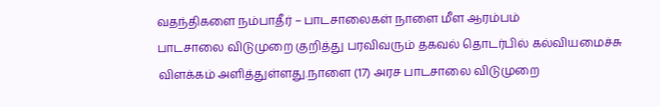வதந்திகளை நம்பாதீர் – பாடசாலைகள் நாளை மீள ஆரம்பம்
பாடசாலை விடுமுறை குறித்து பரவிவரும் தகவல் தொடர்பில் கல்வியமைச்சு விளக்கம் அளித்துள்ளது.நாளை (17) அரச பாடசாலை விடுமுறை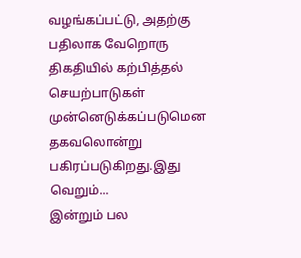வழங்கப்பட்டு, அதற்கு பதிலாக வேறொரு திகதியில் கற்பித்தல் செயற்பாடுகள் முன்னெடுக்கப்படுமென தகவலொன்று பகிரப்படுகிறது.இது வெறும்...
இன்றும் பல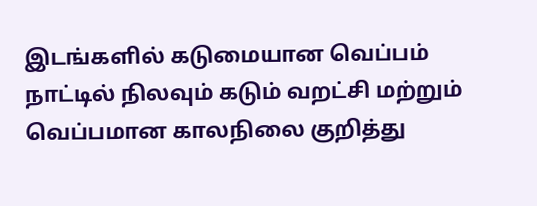இடங்களில் கடுமையான வெப்பம்
நாட்டில் நிலவும் கடும் வறட்சி மற்றும் வெப்பமான காலநிலை குறித்து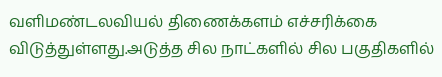வளிமண்டலவியல் திணைக்களம் எச்சரிக்கை விடுத்துள்ளது.அடுத்த சில நாட்களில் சில பகுதிகளில்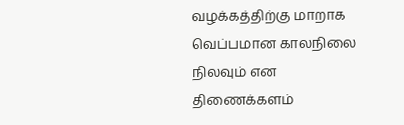வழக்கத்திற்கு மாறாக வெப்பமான காலநிலை நிலவும் என திணைக்களம்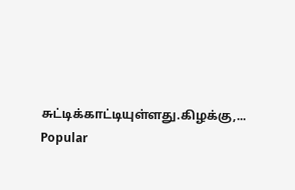சுட்டிக்காட்டியுள்ளது.கிழக்கு,...
Popular